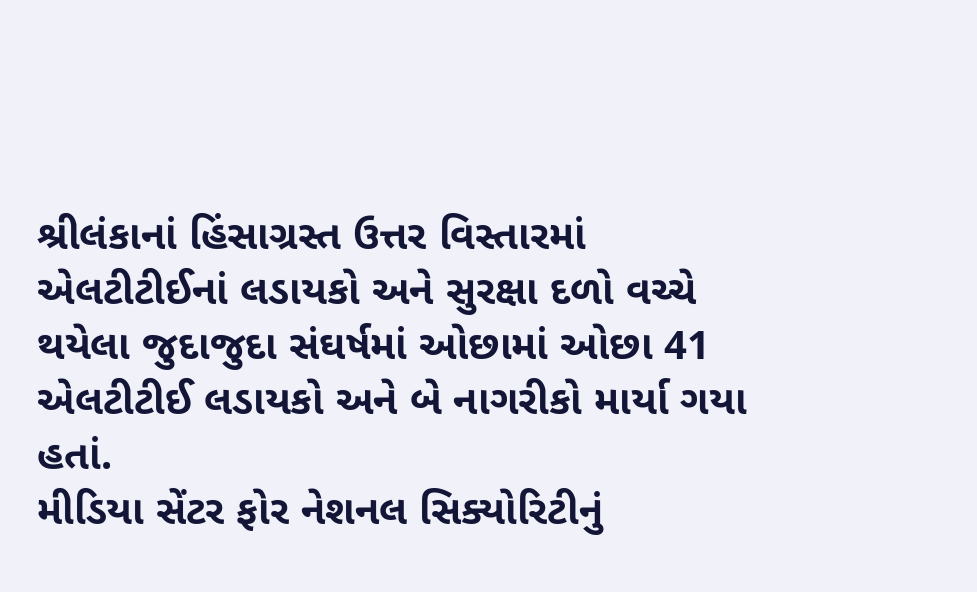શ્રીલંકાનાં હિંસાગ્રસ્ત ઉત્તર વિસ્તારમાં એલટીટીઈનાં લડાયકો અને સુરક્ષા દળો વચ્ચે થયેલા જુદાજુદા સંઘર્ષમાં ઓછામાં ઓછા 41 એલટીટીઈ લડાયકો અને બે નાગરીકો માર્યા ગયા હતાં.
મીડિયા સેંટર ફોર નેશનલ સિક્યોરિટીનું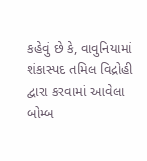કહેવું છે કે, વાવુનિયામાં શંકાસ્પદ તમિલ વિદ્રોહી દ્વારા કરવામાં આવેલા બોમ્બ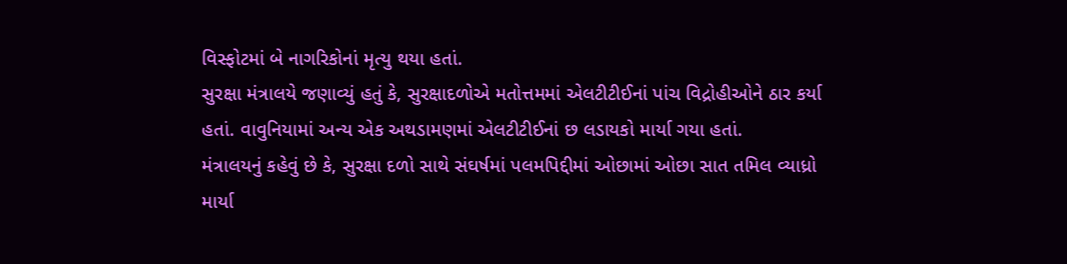વિસ્ફોટમાં બે નાગરિકોનાં મૃત્યુ થયા હતાં.
સુરક્ષા મંત્રાલયે જણાવ્યું હતું કે, સુરક્ષાદળોએ મતોત્તમમાં એલટીટીઈનાં પાંચ વિદ્રોહીઓને ઠાર કર્યા હતાં. વાવુનિયામાં અન્ય એક અથડામણમાં એલટીટીઈનાં છ લડાયકો માર્યા ગયા હતાં.
મંત્રાલયનું કહેવું છે કે, સુરક્ષા દળો સાથે સંઘર્ષમાં પલમપિદ્દીમાં ઓછામાં ઓછા સાત તમિલ વ્યાધ્રો માર્યા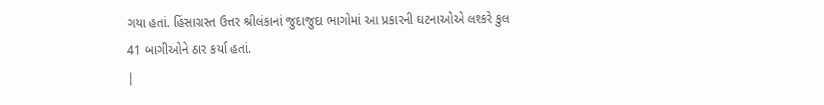ગયા હતાં. હિંસાગ્રસ્ત ઉત્તર શ્રીલંકાનાં જુદાજુદા ભાગોમાં આ પ્રકારની ઘટનાઓએ લશ્કરે કુલ 41 બાગીઓને ઠાર કર્યા હતાં.
|